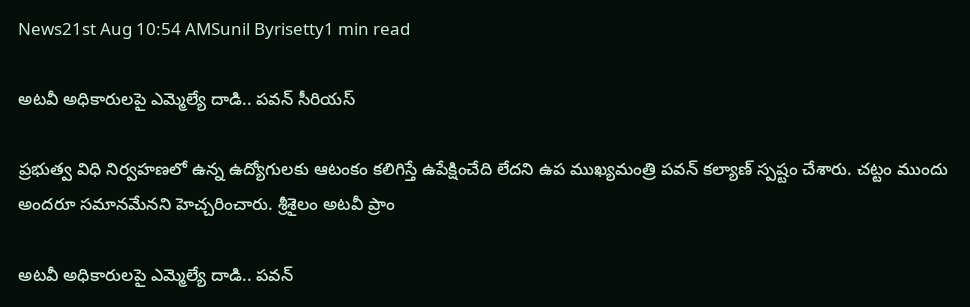News21st Aug 10:54 AMSunil Byrisetty1 min read

అటవీ అధికారులపై ఎమ్మెల్యే దాడి.. పవన్ సీరియస్

ప్రభుత్వ విధి నిర్వహణలో ఉన్న ఉద్యోగులకు ఆటంకం కలిగిస్తే ఉపేక్షించేది లేదని ఉప ముఖ్యమంత్రి పవన్ కల్యాణ్ స్పష్టం చేశారు. చట్టం ముందు అందరూ సమానమేనని హెచ్చరించారు. శ్రీశైలం అటవీ ప్రాం

అటవీ అధికారులపై ఎమ్మెల్యే దాడి.. పవన్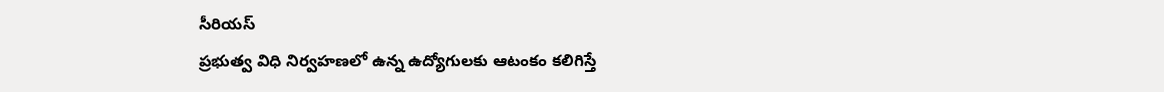సీరియస్
ప్రభుత్వ విధి నిర్వహణలో ఉన్న ఉద్యోగులకు ఆటంకం కలిగిస్తే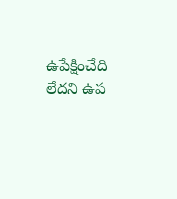ఉపేక్షించేది లేదని ఉప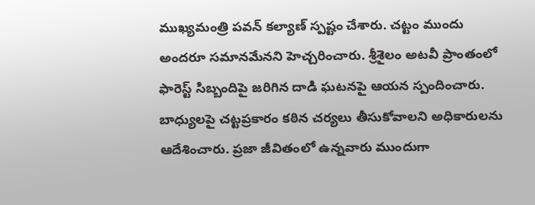ముఖ్యమంత్రి పవన్ కల్యాణ్ స్పష్టం చేశారు. చట్టం ముందు అందరూ సమానమేనని హెచ్చరించారు. శ్రీశైలం అటవీ ప్రాంతంలో ఫారెస్ట్ సిబ్బందిపై జరిగిన దాడి ఘటనపై ఆయన స్పందించారు. బాధ్యులపై చట్టప్రకారం కఠిన చర్యలు తీసుకోవాలని అధికారులను ఆదేశించారు. ప్రజా జీవితంలో ఉన్నవారు ముందుగా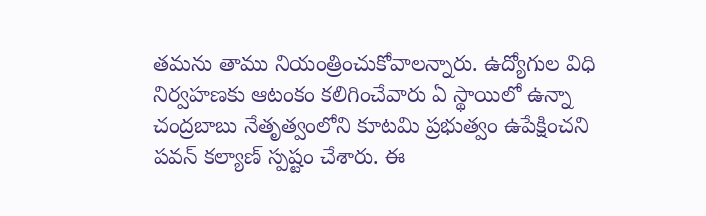తమను తాము నియంత్రించుకోవాలన్నారు. ఉద్యోగుల విధి నిర్వహణకు ఆటంకం కలిగించేవారు ఏ స్థాయిలో ఉన్నా చంద్రబాబు నేతృత్వంలోని కూటమి ప్రభుత్వం ఉపేక్షించని పవన్ కల్యాణ్ స్పష్టం చేశారు. ఈ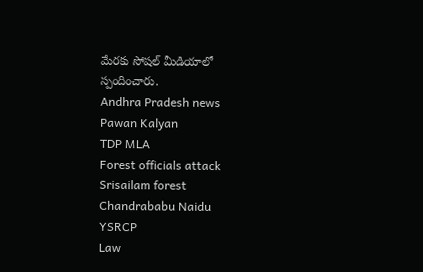మేరకు సోషల్ మీడియాలో స్పందించారు.
Andhra Pradesh news
Pawan Kalyan
TDP MLA
Forest officials attack
Srisailam forest
Chandrababu Naidu
YSRCP
Law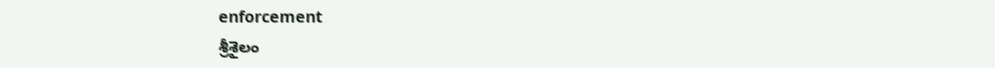enforcement
శ్రీశైలం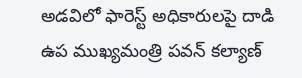అడవిలో ఫారెస్ట్ అధికారులపై దాడి
ఉప ముఖ్యమంత్రి పవన్ కల్యాణ్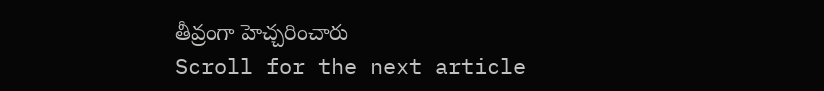తీవ్రంగా హెచ్చరించారు
Scroll for the next article